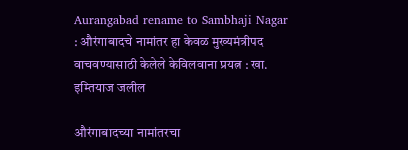Aurangabad rename to Sambhaji Nagar : औरंगाबादचे नामांतर हा केवळ मुख्यमंत्रीपद वाचवण्यासाठी केलेले केविलवाना प्रयत्न : खा. इम्तियाज जलील

औरंगाबादच्या नामांतरचा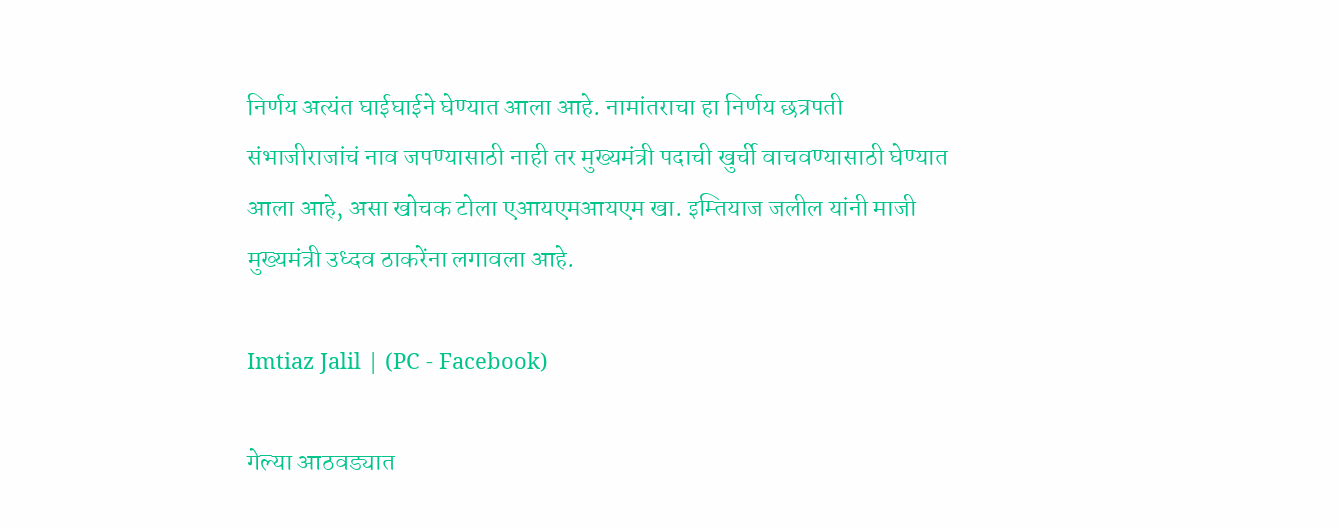निर्णय अत्यंत घाईघाईने घेण्यात आला आहे. नामांतराचा हा निर्णय छत्रपती संभाजीराजांचं नाव जपण्यासाठी नाही तर मुख्यमंत्री पदाची खुर्ची वाचवण्यासाठी घेण्यात आला आहे, असा खोचक टोला एआयएमआयएम खा. इम्तियाज जलील यांनी माजी मुख्यमंत्री उध्दव ठाकरेंना लगावला आहे.

Imtiaz Jalil | (PC - Facebook)

गेल्या आठवड्यात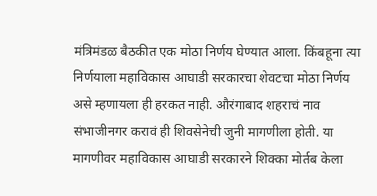मंत्रिमंडळ बैठकीत एक मोठा निर्णय घेण्यात आला. किंबहूना त्या निर्णयाला महाविकास आघाडी सरकारचा शेवटचा मोठा निर्णय असे म्हणायला ही हरकत नाही. औरंगाबाद शहराचं नाव संभाजीनगर करावं ही शिवसेनेची जुनी मागणीला होती. या मागणीवर महाविकास आघाडी सरकारने शिक्का मोर्तब केला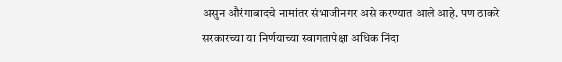असुन औरंगाबादचे नामांतर संभाजीनगर असे करण्यात आले आहे. पण ठाकरे सरकारच्या या निर्णयाच्या स्वागतापेक्षा अधिक निंदा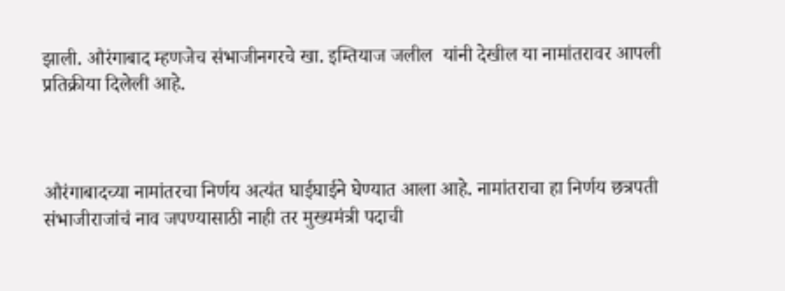झाली. औरंगाबाद म्हणजेच संभाजीनगरचे खा. इम्तियाज जलील  यांनी देखील या नामांतरावर आपली प्रतिक्रीया दिलेली आहे.



औरंगाबादच्या नामांतरचा निर्णय अत्यंत घाईघाईने घेण्यात आला आहे. नामांतराचा हा निर्णय छत्रपती संभाजीराजांचं नाव जपण्यासाठी नाही तर मुख्यमंत्री पदाची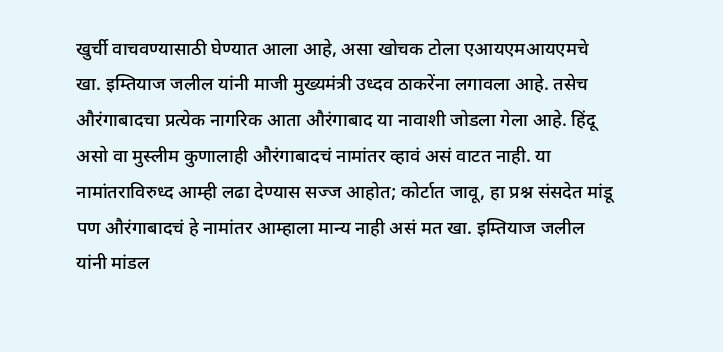खुर्ची वाचवण्यासाठी घेण्यात आला आहे, असा खोचक टोला एआयएमआयएमचे खा. इम्तियाज जलील यांनी माजी मुख्यमंत्री उध्दव ठाकरेंना लगावला आहे. तसेच औरंगाबादचा प्रत्येक नागरिक आता औरंगाबाद या नावाशी जोडला गेला आहे. हिंदू असो वा मुस्लीम कुणालाही औरंगाबादचं नामांतर व्हावं असं वाटत नाही. या नामांतराविरुध्द आम्ही लढा देण्यास सज्ज आहोत; कोर्टात जावू, हा प्रश्न संसदेत मांडू पण औरंगाबादचं हे नामांतर आम्हाला मान्य नाही असं मत खा. इम्तियाज जलील यांनी मांडल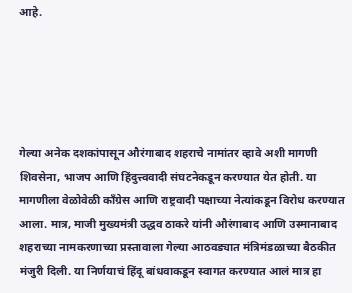आहे.





गेल्या अनेक दशकांपासून औरंगाबाद शहराचे नामांतर व्हावे अशी मागणी शिवसेना, भाजप आणि हिंदुत्त्ववादी संघटनेकडून करण्यात येत होती. या मागणीला वेळोवेळी काँग्रेस आणि राष्ट्रवादी पक्षाच्या नेत्यांकडून विरोध करण्यात आला. मात्र, माजी मुख्यमंत्री उद्धव ठाकरे यांनी औरंगाबाद आणि उस्मानाबाद शहराच्या नामकरणाच्या प्रस्तावाला गेल्या आठवड्यात मंत्रिमंडळाच्या बैठकीत मंजुरी दिली. या निर्णयाचं हिंदू बांधवाकडून स्वागत करण्यात आलं मात्र हा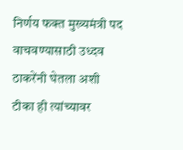निर्णय फक्त मुख्यमंत्री पद वाचवण्यासाठी उध्दव ठाकरेंनी घेतला अशी टीका ही त्यांच्यावर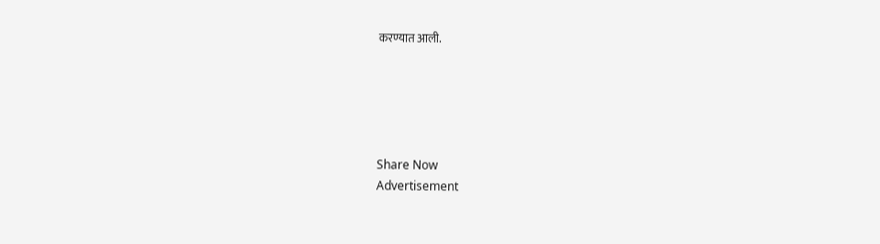करण्यात आली.





Share Now
Advertisement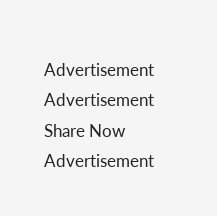Advertisement
Advertisement
Share Now
Advertisement